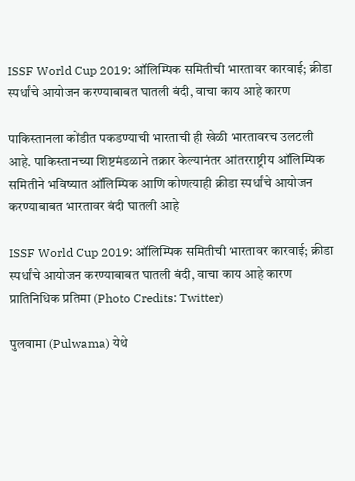ISSF World Cup 2019: ऑलिम्पिक समितीची भारतावर कारवाई; क्रीडा स्पर्धांचे आयोजन करण्याबाबत घातली बंदी, वाचा काय आहे कारण

पाकिस्तानला कोंडीत पकडण्याची भारताची ही खेळी भारतावरच उलटली आहे. पाकिस्तानच्या शिष्टमंडळाने तक्रार केल्यानंतर आंतरराष्ट्रीय ऑलिम्पिक समितीने भविष्यात ऑलिम्पिक आणि कोणत्याही क्रीडा स्पर्धांचे आयोजन करण्याबाबत भारतावर बंदी घातली आहे

ISSF World Cup 2019: ऑलिम्पिक समितीची भारतावर कारवाई; क्रीडा स्पर्धांचे आयोजन करण्याबाबत घातली बंदी, वाचा काय आहे कारण
प्रातिनिधिक प्रतिमा (Photo Credits: Twitter)

पुलवामा (Pulwama) येथे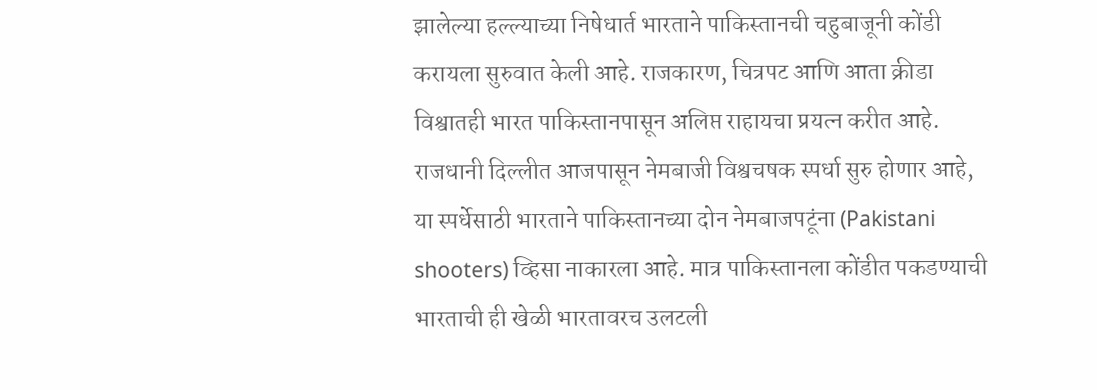झालेल्या हल्ल्याच्या निषेधार्त भारताने पाकिस्तानची चहुबाजूनी कोंडी करायला सुरुवात केली आहे. राजकारण, चित्रपट आणि आता क्रीडा विश्वातही भारत पाकिस्तानपासून अलिप्त राहायचा प्रयत्न करीत आहे. राजधानी दिल्लीत आजपासून नेमबाजी विश्वचषक स्पर्धा सुरु होणार आहे, या स्पर्धेसाठी भारताने पाकिस्तानच्या दोन नेमबाजपटूंना (Pakistani shooters) व्हिसा नाकारला आहे. मात्र पाकिस्तानला कोंडीत पकडण्याची भारताची ही खेळी भारतावरच उलटली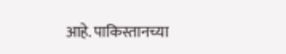आहे. पाकिस्तानच्या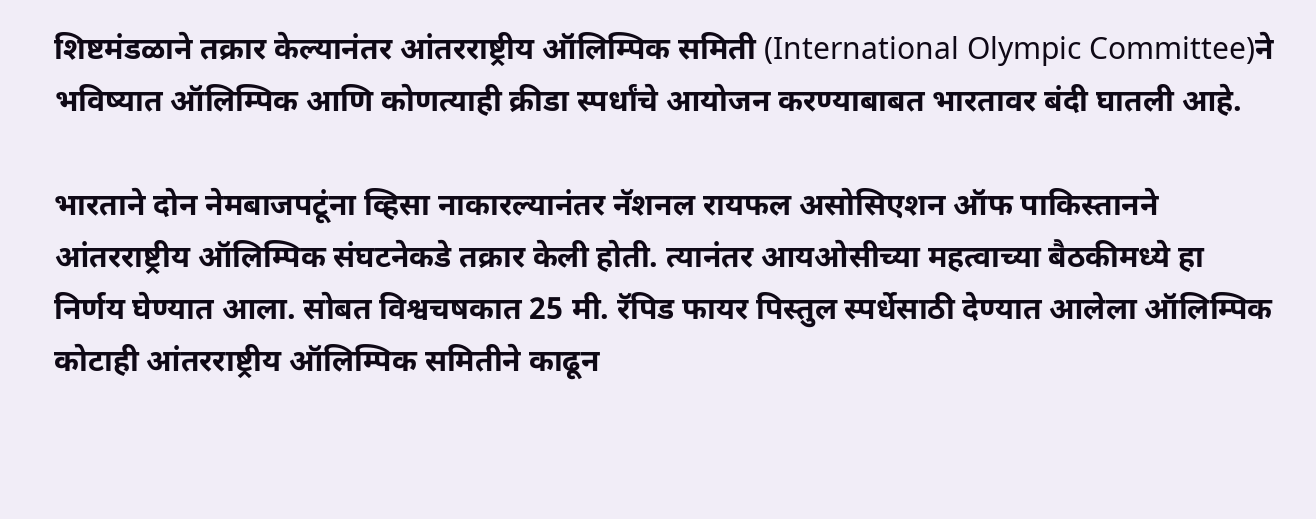शिष्टमंडळाने तक्रार केल्यानंतर आंतरराष्ट्रीय ऑलिम्पिक समिती (International Olympic Committee)ने भविष्यात ऑलिम्पिक आणि कोणत्याही क्रीडा स्पर्धांचे आयोजन करण्याबाबत भारतावर बंदी घातली आहे.

भारताने दोन नेमबाजपटूंना व्हिसा नाकारल्यानंतर नॅशनल रायफल असोसिएशन ऑफ पाकिस्तानने आंतरराष्ट्रीय ऑलिम्पिक संघटनेकडे तक्रार केली होती. त्यानंतर आयओसीच्या महत्वाच्या बैठकीमध्ये हा निर्णय घेण्यात आला. सोबत विश्वचषकात 25 मी. रॅपिड फायर पिस्तुल स्पर्धेसाठी देण्यात आलेला ऑलिम्पिक कोटाही आंतरराष्ट्रीय ऑलिम्पिक समितीने काढून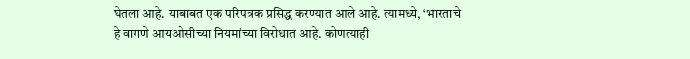घेतला आहे. याबाबत एक परिपत्रक प्रसिद्ध करण्यात आले आहे. त्यामध्ये, ‘भारताचे हे वागणे आयओसीच्या नियमांच्या विरोधात आहे. कोणत्याही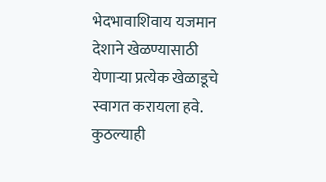भेदभावाशिवाय यजमान देशाने खेळण्यासाठी येणाऱ्या प्रत्येक खेळाडूचे स्वागत करायला हवे. कुठल्याही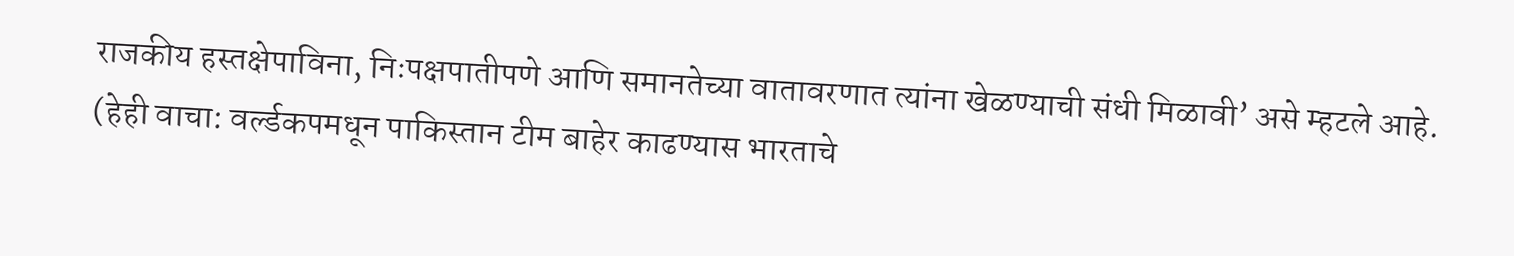राजकीय हस्तक्षेपाविना, निःपक्षपातीपणे आणि समानतेच्या वातावरणात त्यांना खेळण्याची संधी मिळावी’ असे म्हटले आहे. (हेही वाचा: वर्ल्डकपमधून पाकिस्तान टीम बाहेर काढण्यास भारताचे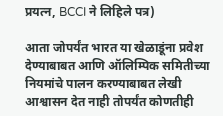प्रयत्न, BCCI ने लिहिले पत्र)

आता जोपर्यंत भारत या खेळाडूंना प्रवेश देण्याबाबत आणि ऑलिम्पिक समितीच्या नियमांचे पालन करण्याबाबत लेखी आश्वासन देत नाही तोपर्यंत कोणतीही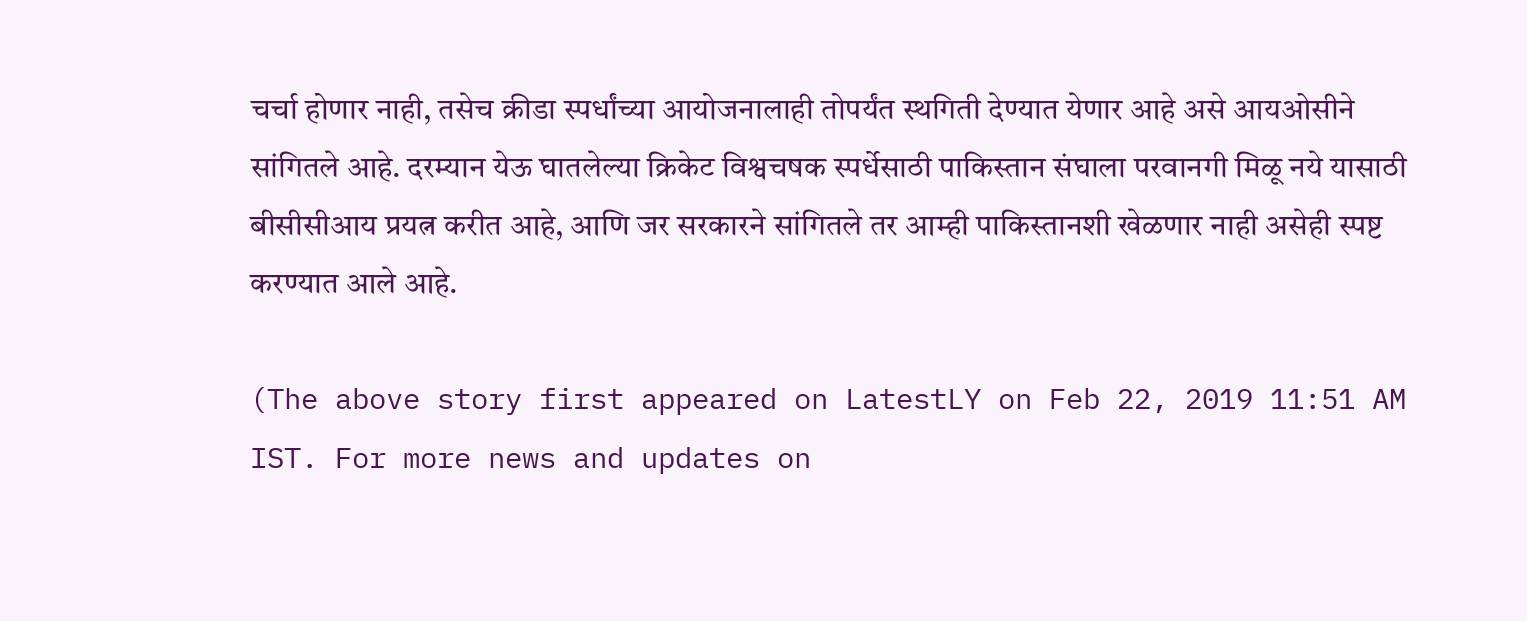चर्चा होणार नाही, तसेच क्रीडा स्पर्धांच्या आयोजनालाही तोपर्यंत स्थगिती देण्यात येणार आहे असे आयओसीने सांगितले आहे. दरम्यान येऊ घातलेल्या क्रिकेट विश्वचषक स्पर्धेसाठी पाकिस्तान संघाला परवानगी मिळू नये यासाठी बीसीसीआय प्रयत्न करीत आहे, आणि जर सरकारने सांगितले तर आम्ही पाकिस्तानशी खेळणार नाही असेही स्पष्ट करण्यात आले आहे.

(The above story first appeared on LatestLY on Feb 22, 2019 11:51 AM IST. For more news and updates on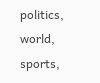politics, world, sports,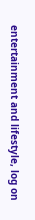entertainment and lifestyle, log on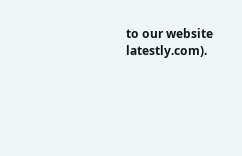to our website latestly.com).